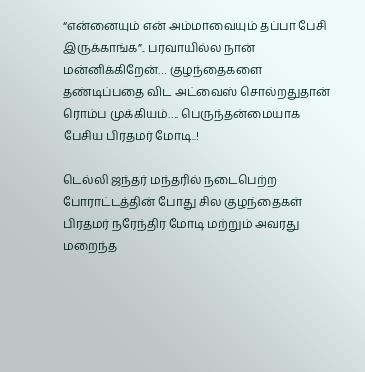“என்னையும் என் அம்மாவையும் தப்பா பேசி இருக்காங்க”.. பரவாயில்ல நான் மன்னிக்கிறேன்… குழந்தைகளை தண்டிப்பதை விட அட்வைஸ் சொல்றதுதான் ரொம்ப முக்கியம்…. பெருந்தன்மையாக பேசிய பிரதமர் மோடி..!

டெல்லி ஜந்தர் மந்தரில் நடைபெற்ற போராட்டத்தின் போது சில குழந்தைகள் பிரதமர் நரேந்திர மோடி மற்றும் அவரது மறைந்த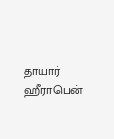தாயார் ஹீராபென்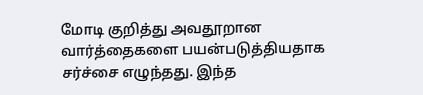மோடி குறித்து அவதூறான வார்த்தைகளை பயன்படுத்தியதாக சர்ச்சை எழுந்தது. இந்த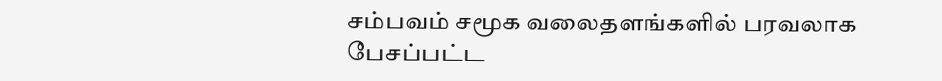சம்பவம் சமூக வலைதளங்களில் பரவலாக பேசப்பட்ட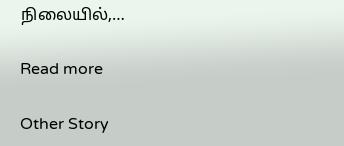நிலையில்,…

Read more

Other Story